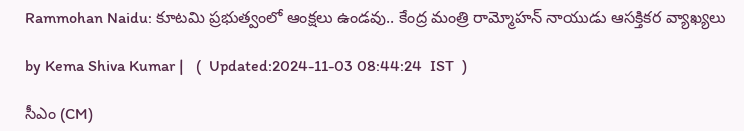Rammohan Naidu: కూటమి ప్రభుత్వంలో ఆంక్షలు ఉండవు.. కేంద్ర మంత్రి రామ్మోహన్ నాయుడు ఆసక్తికర వ్యాఖ్యలు

by Kema Shiva Kumar |   (  Updated:2024-11-03 08:44:24  IST  )

సీఎం (CM)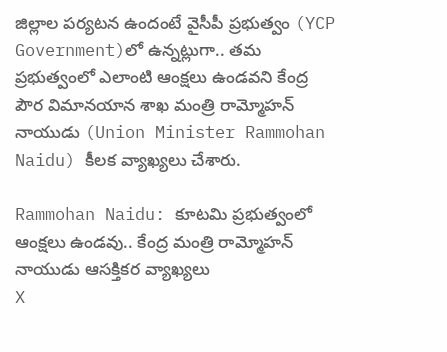జిల్లాల పర్యటన ఉందంటే వైసీపీ ప్రభుత్వం (YCP Government)లో ఉన్నట్లుగా.. తమ ప్రభుత్వంలో ఎలాంటి ఆంక్షలు ఉండవని కేంద్ర పౌర విమానయాన శాఖ మంత్రి రామ్మోహన్ నాయుడు (Union Minister Rammohan Naidu) కీలక వ్యాఖ్యలు చేశారు.

Rammohan Naidu: కూటమి ప్రభుత్వంలో ఆంక్షలు ఉండవు.. కేంద్ర మంత్రి రామ్మోహన్ నాయుడు ఆసక్తికర వ్యాఖ్యలు
X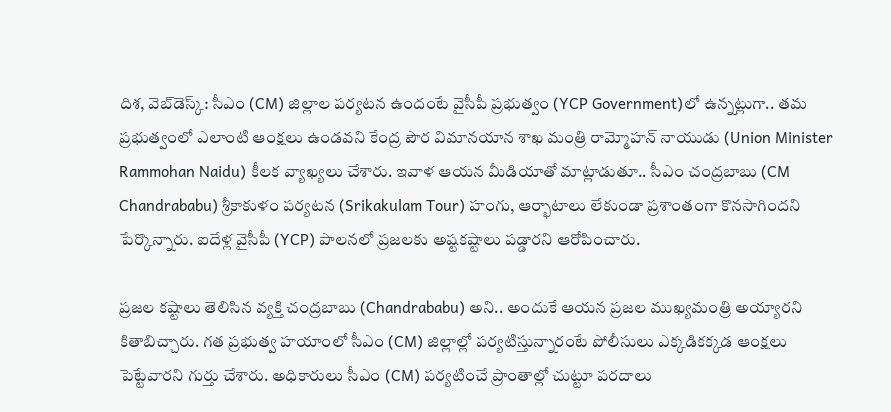దిశ, వెబ్‌డెస్క్: సీఎం (CM) జిల్లాల పర్యటన ఉందంటే వైసీపీ ప్రభుత్వం (YCP Government)లో ఉన్నట్లుగా.. తమ ప్రభుత్వంలో ఎలాంటి ఆంక్షలు ఉండవని కేంద్ర పౌర విమానయాన శాఖ మంత్రి రామ్మోహన్ నాయుడు (Union Minister Rammohan Naidu) కీలక వ్యాఖ్యలు చేశారు. ఇవాళ ఆయన మీడియాతో మాట్లాడుతూ.. సీఎం చంద్రబాబు (CM Chandrababu) శ్రీకాకుళం పర్యటన (Srikakulam Tour) హంగు, ఆర్భాటాలు లేకుండా ప్రశాంతంగా కొనసాగిందని పేర్కొన్నారు. ఐదేళ్ల వైసీపీ (YCP) పాలనలో ప్రజలకు అష్టకష్టాలు పడ్డారని ఆరోపించారు.

ప్రజల కష్టాలు తెలిసిన వ్యక్తి చంద్రబాబు (Chandrababu) అని.. అందుకే ఆయన ప్రజల ముఖ్యమంత్రి అయ్యారని కితాబిచ్చారు. గత ప్రభుత్వ హయాంలో సీఎం (CM) జిల్లాల్లో పర్యటిస్తున్నారంటే పోలీసులు ఎక్కడికక్కడ ఆంక్షలు పెట్టేవారని గుర్తు చేశారు. అధికారులు సీఎం (CM) పర్యటించే ప్రాంతాల్లో చుట్టూ పరదాలు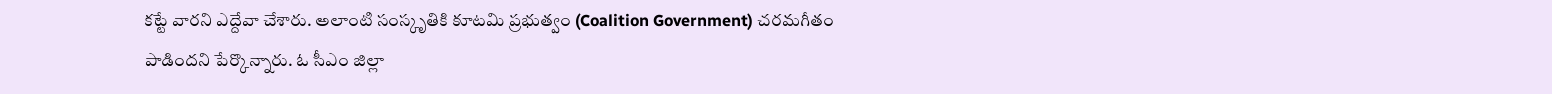కట్టే వారని ఎద్దేవా చేశారు. అలాంటి సంస్కృతికి కూటమి ప్రభుత్వం (Coalition Government) చరమగీతం పాడిందని పేర్కొన్నారు. ఓ సీఎం జిల్లా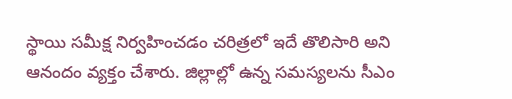స్థాయి సమీక్ష నిర్వహించడం చరిత్రలో ఇదే తొలిసారి అని ఆనందం వ్యక్తం చేశారు. జిల్లాల్లో ఉన్న సమస్యలను సీఎం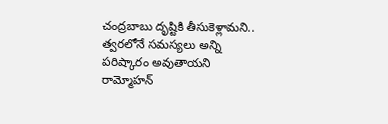చంద్రబాబు దృష్టికి తీసుకెళ్లామని.. త్వరలోనే సమస్యలు అన్ని పరిష్కారం అవుతాయని రామ్మోహన్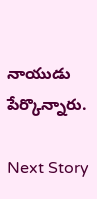నాయుడు పేర్కొన్నారు.

Next Story